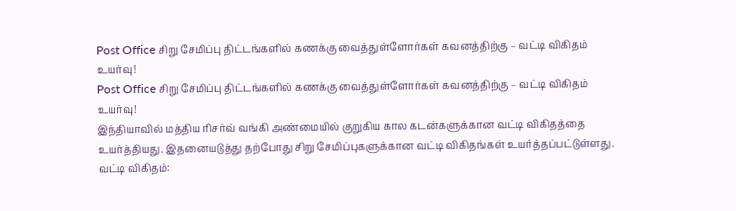Post Office சிறு சேமிப்பு திட்டங்களில் கணக்கு வைத்துள்ளோர்கள் கவனத்திற்கு – வட்டி விகிதம் உயர்வு!
Post Office சிறு சேமிப்பு திட்டங்களில் கணக்கு வைத்துள்ளோர்கள் கவனத்திற்கு – வட்டி விகிதம் உயர்வு!
இந்தியாவில் மத்திய ரிசர்வ் வங்கி அண்மையில் குறுகிய கால கடன்களுக்கான வட்டி விகிதத்தை உயர்த்தியது. இதனையடுத்து தற்போது சிறு சேமிப்புகளுக்கான வட்டி விகிதங்கள் உயர்த்தப்பட்டுள்ளது.
வட்டி விகிதம்: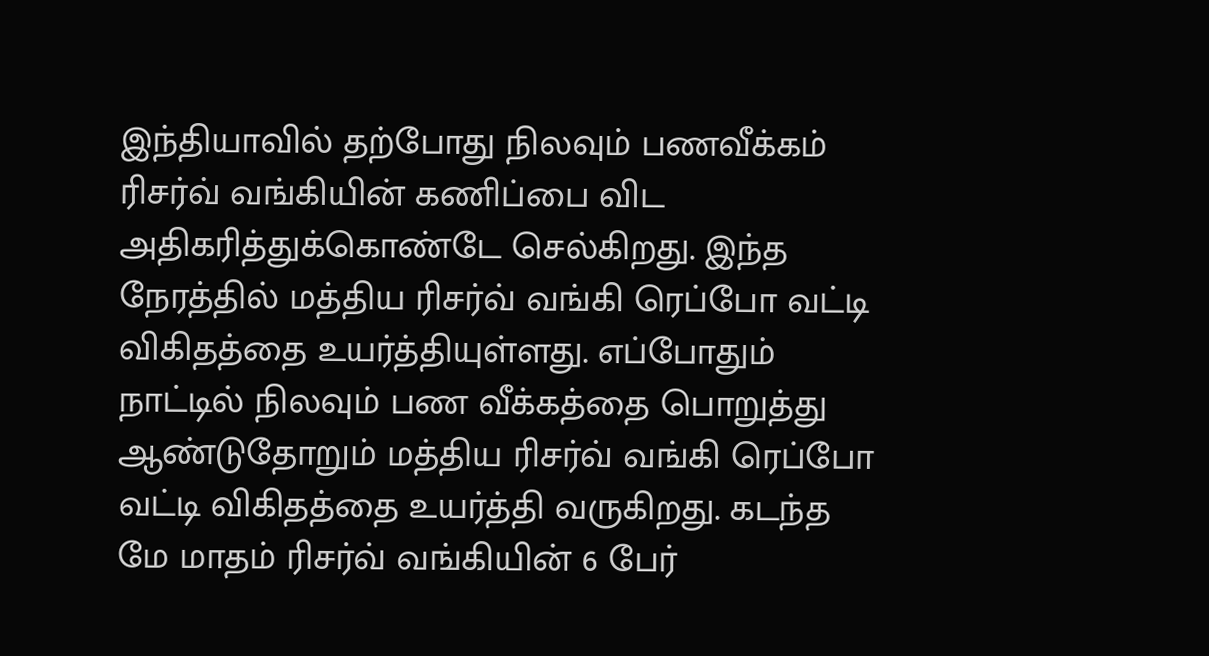இந்தியாவில் தற்போது நிலவும் பணவீக்கம் ரிசர்வ் வங்கியின் கணிப்பை விட அதிகரித்துக்கொண்டே செல்கிறது. இந்த நேரத்தில் மத்திய ரிசர்வ் வங்கி ரெப்போ வட்டி விகிதத்தை உயர்த்தியுள்ளது. எப்போதும் நாட்டில் நிலவும் பண வீக்கத்தை பொறுத்து ஆண்டுதோறும் மத்திய ரிசர்வ் வங்கி ரெப்போ வட்டி விகிதத்தை உயர்த்தி வருகிறது. கடந்த மே மாதம் ரிசர்வ் வங்கியின் 6 பேர்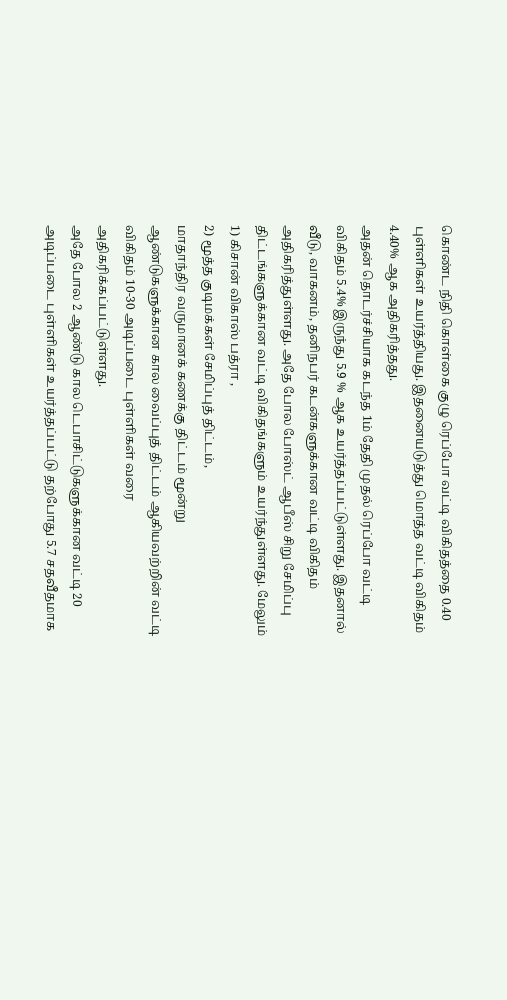கொண்ட நிதி கொள்கை குழு ரெப்போ வட்டி விகிதத்தை 0.40 புள்ளிகள் உயர்த்தியது. இதனையடுத்து மொத்த வட்டி விகிதம் 4.40% ஆக அதிகரித்தது.
அதன் தொடர்ச்சியாக கடந்த 1ம் தேதி முதல் ரெப்போ வட்டி விகிதம் 5.4% இருந்து 5.9 % ஆக உயர்த்தப்பட்டுள்ளது. இதனால் வீடு, வாகனம், தனிநபர் கடன்களுக்கான வட்டி விகிதம் அதிகரித்துள்ளது. அதே போல போஸ்ட் ஆபீஸ் சிறு சேமிப்பு திட்டங்களுக்கான வட்டி விகிதங்களும் உயர்ந்துள்ளது. மேலும்
1) கிசான் விகாஸ் பத்ரா ,
2) மூத்த குடிமக்கள் சேமிப்புத் திட்டம்,
மாதாந்திர வருமானக் கணக்கு திட்டம் மூன்று ஆண்டுகளுக்கான கால வைப்புத் திட்டம் ஆகியவற்றின் வட்டி விகிதம் 10-30 அடிப்படை புள்ளிகள் வரை அதிகரிக்கப்பட்டுள்ளது.
அதே போல 2 ஆண்டு கால டெபாசிட்டுகளுக்கான வட்டி 20 அடிப்படை புள்ளிகள் உயர்த்தப்பட்டு தற்போது 5.7 சதவீதமாக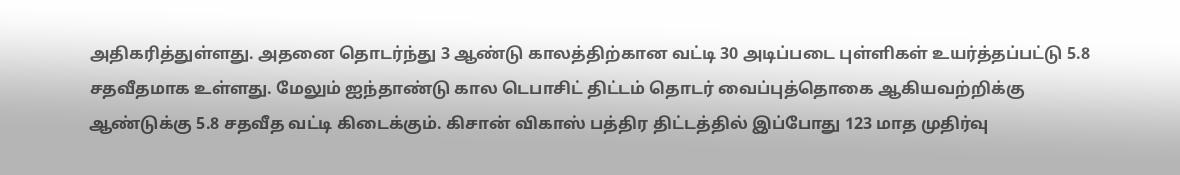அதிகரித்துள்ளது. அதனை தொடர்ந்து 3 ஆண்டு காலத்திற்கான வட்டி 30 அடிப்படை புள்ளிகள் உயர்த்தப்பட்டு 5.8 சதவீதமாக உள்ளது. மேலும் ஐந்தாண்டு கால டெபாசிட் திட்டம் தொடர் வைப்புத்தொகை ஆகியவற்றிக்கு ஆண்டுக்கு 5.8 சதவீத வட்டி கிடைக்கும். கிசான் விகாஸ் பத்திர திட்டத்தில் இப்போது 123 மாத முதிர்வு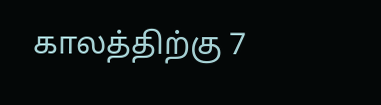காலத்திற்கு 7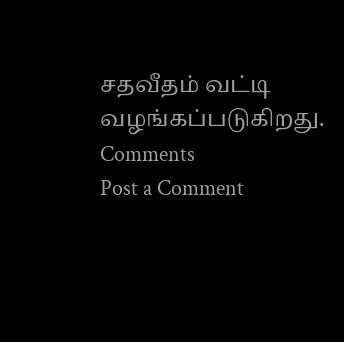சதவீதம் வட்டி வழங்கப்படுகிறது.
Comments
Post a Comment